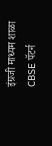इंग्रजी माध्यम शाळा CBSE पॅटर्न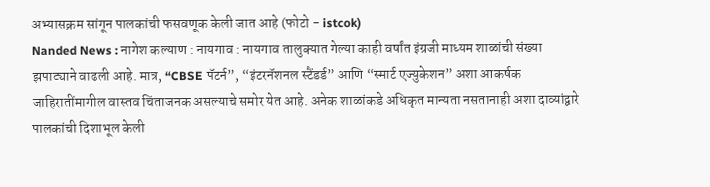अभ्यासक्रम सांगून पालकांची फसवणूक केली जात आहे (फोटो - istcok)
Nanded News : नागेश कल्याण : नायगाव : नायगाव तालुक्यात गेल्या काही वर्षांत इंग्रजी माध्यम शाळांची संख्या झपाट्याने वाढली आहे. मात्र, “CBSE पॅटर्न”, “इंटरनॅशनल स्टैंडर्ड” आणि “स्मार्ट एज्युकेशन” अशा आकर्षक जाहिरातींमागील वास्तव चिंताजनक असल्याचे समोर येत आहे. अनेक शाळांकडे अधिकृत मान्यता नसतानाही अशा दाव्यांद्वारे पालकांची दिशाभूल केली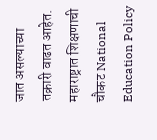जात असल्याच्या तक्रारी वाढत आहेत.
महाराष्ट्रात शिक्षणाची चौकट National Education Policy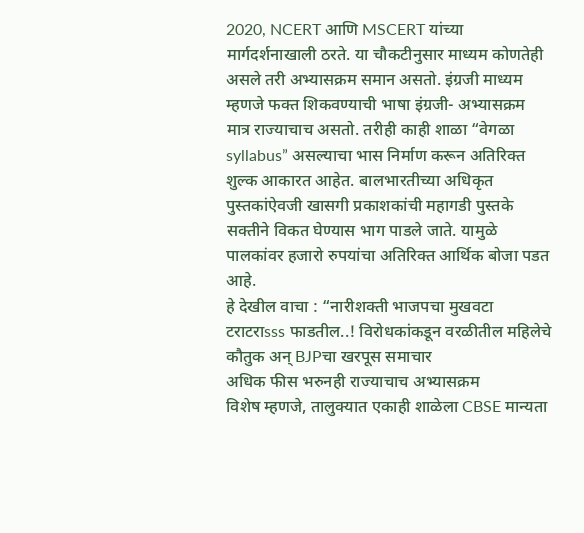2020, NCERT आणि MSCERT यांच्या मार्गदर्शनाखाली ठरते. या चौकटीनुसार माध्यम कोणतेही असले तरी अभ्यासक्रम समान असतो. इंग्रजी माध्यम म्हणजे फक्त शिकवण्याची भाषा इंग्रजी- अभ्यासक्रम मात्र राज्याचाच असतो. तरीही काही शाळा “वेगळा syllabus” असल्याचा भास निर्माण करून अतिरिक्त शुल्क आकारत आहेत. बालभारतीच्या अधिकृत पुस्तकांऐवजी खासगी प्रकाशकांची महागडी पुस्तके सक्तीने विकत घेण्यास भाग पाडले जाते. यामुळे पालकांवर हजारो रुपयांचा अतिरिक्त आर्थिक बोजा पडत आहे.
हे देखील वाचा : “नारीशक्ती भाजपचा मुखवटा टराटराsss फाडतील..! विरोधकांकडून वरळीतील महिलेचे कौतुक अन् BJPचा खरपूस समाचार
अधिक फीस भरुनही राज्याचाच अभ्यासक्रम
विशेष म्हणजे, तालुक्यात एकाही शाळेला CBSE मान्यता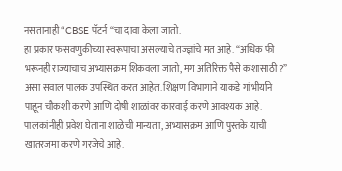नसतानाही “CBSE पॅटर्न “चा दावा केला जातो.
हा प्रकार फसवणुकीच्या स्वरूपाचा असल्याचे तज्ज्ञांचे मत आहे. “अधिक फी भरूनही राज्याचाच अभ्यासक्रम शिकवला जातो, मग अतिरिक्त पैसे कशासाठी ?” असा सवाल पालक उपस्थित करत आहेत. शिक्षण विभागाने याकडे गांभीर्याने पाहून चौकशी करणे आणि दोषी शाळांवर कारवाई करणे आवश्यक आहे.
पालकांनीही प्रवेश घेताना शाळेची मान्यता, अभ्यासक्रम आणि पुस्तके याची खातरजमा करणे गरजेचे आहे.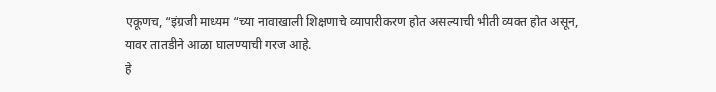एकूणच, “इंग्रजी माध्यम “च्या नावाखाली शिक्षणाचे व्यापारीकरण होत असल्याची भीती व्यक्त होत असून, यावर तातडीने आळा घालण्याची गरज आहे.
हे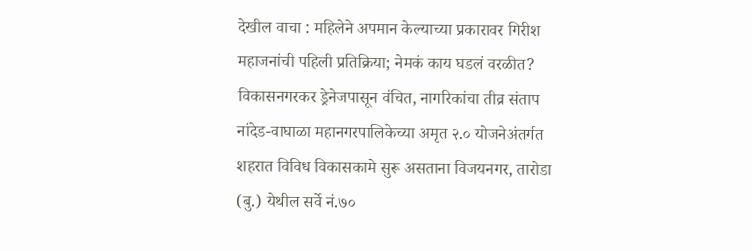देखील वाचा : महिलेने अपमान केल्याच्या प्रकारावर गिरीश महाजनांची पहिली प्रतिक्रिया; नेमकं काय घडलं वरळीत?
विकासनगरकर ड्रेनेजपासून वंचित, नागरिकांचा तीव्र संताप
नांदेड-वाघाळा महानगरपालिकेच्या अमृत २.० योजनेअंतर्गत शहरात विविध विकासकामे सुरू असताना विजयनगर, तारोडा (बु.) येथील सर्वे नं.७०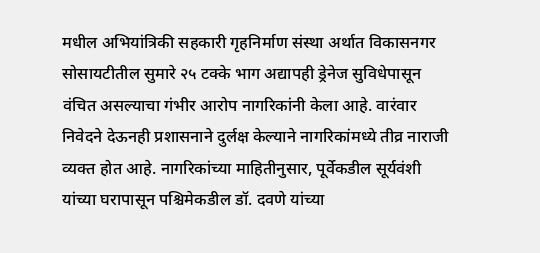मधील अभियांत्रिकी सहकारी गृहनिर्माण संस्था अर्थात विकासनगर सोसायटीतील सुमारे २५ टक्के भाग अद्यापही ड्रेनेज सुविधेपासून वंचित असल्याचा गंभीर आरोप नागरिकांनी केला आहे. वारंवार निवेदने देऊनही प्रशासनाने दुर्लक्ष केल्याने नागरिकांमध्ये तीव्र नाराजी व्यक्त होत आहे. नागरिकांच्या माहितीनुसार, पूर्वेकडील सूर्यवंशी यांच्या घरापासून पश्चिमेकडील डॉ. दवणे यांच्या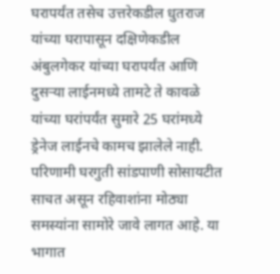घरापर्यंत तसेच उत्तरेकडील धुतराज यांच्या घरापासून दक्षिणेकडील
अंबुलगेकर यांच्या घरापर्यंत आणि दुसऱ्या लाईनमध्ये तामटे ते कावळे यांच्या घरांपर्यंत सुमारे 25 घरांमध्ये ड्रेनेज लाईनचे कामच झालेले नाही. परिणामी घरगुती सांडपाणी सोसायटीत साचत असून रहिवाशांना मोठ्या समस्यांना सामोरे जावे लागत आहे. या भागात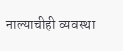नाल्याचीही व्यवस्था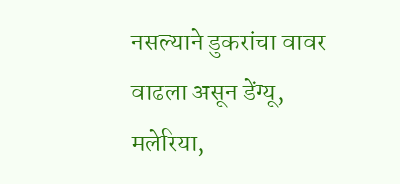नसल्याने डुकरांचा वावर वाढला असून डेंग्यू, मलेरिया,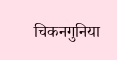चिकनगुनिया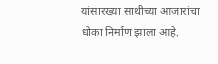यांसारख्या साथीच्या आजारांचा धोका निर्माण झाला आहे.